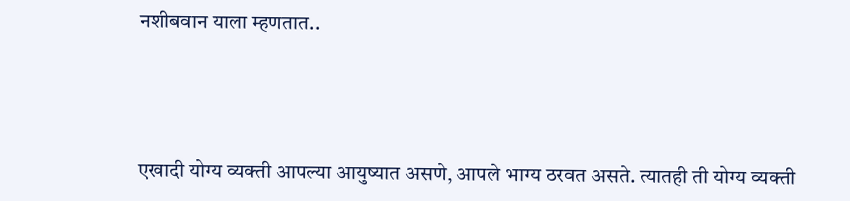नशीबवान याला म्हणतात..




एखादी योग्य व्यक्ती आपल्या आयुष्यात असणे, आपले भाग्य ठरवत असते. त्यातही ती योग्य व्यक्ती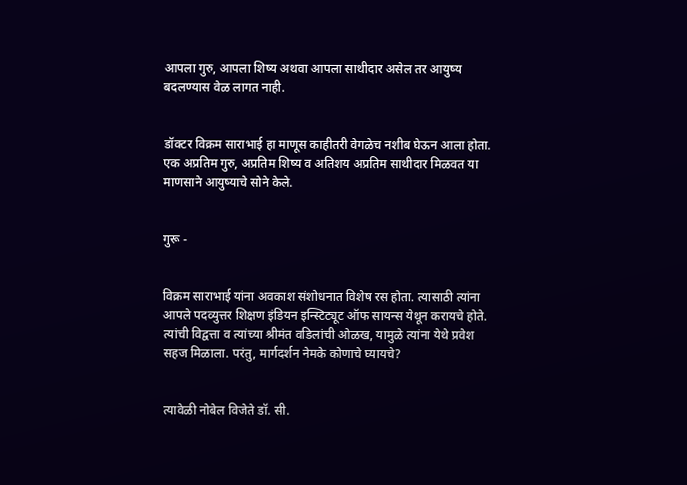आपला गुरु, आपला शिष्य अथवा आपला साथीदार असेल तर आयुष्य बदलण्यास वेळ लागत नाही.


डॉक्टर विक्रम साराभाई हा माणूस काहीतरी वेगळेच नशीब घेऊन आला होता. एक अप्रतिम गुरु, अप्रतिम शिष्य व अतिशय अप्रतिम साथीदार मिळवत या माणसाने आयुष्याचे सोने केले.


गुरू -


विक्रम साराभाई यांना अवकाश संशोधनात विशेष रस होता. त्यासाठी त्यांना आपले पदव्युत्तर शिक्षण इंडियन इन्स्टिट्यूट ऑफ सायन्स येथून करायचे होते. त्यांची विद्वत्ता व त्यांच्या श्रीमंत वडिलांची ओळख, यामुळे त्यांना येथे प्रवेश सहज मिळाला. परंतु, मार्गदर्शन नेमके कोणाचे घ्यायचे?


त्यावेळी नोबेल विजेते डॉ. सी.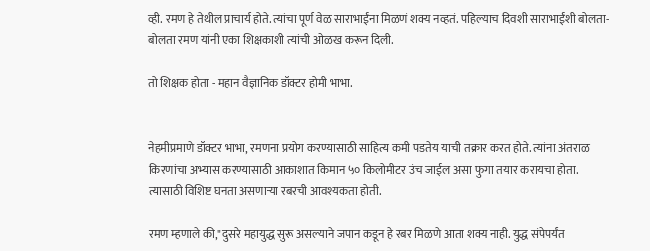व्ही. रमण हे तेथील प्राचार्य होते. त्यांचा पूर्ण वेळ साराभाईंना मिळणं शक्य नव्हतं. पहिल्याच दिवशी साराभाईंशी बोलता-बोलता रमण यांनी एका शिक्षकाशी त्यांची ओळख करून दिली.

तो शिक्षक होता - महान वैज्ञानिक डॉक्टर होमी भाभा.


नेहमीप्रमाणे डॉक्टर भाभा, रमणना प्रयोग करण्यासाठी साहित्य कमी पडतेय याची तक्रार करत होते. त्यांना अंतराळ किरणांचा अभ्यास करण्यासाठी आकाशात किमान ५० किलोमीटर उंच जाईल असा फुगा तयार करायचा होता. त्यासाठी विशिष्ट घनता असणाऱ्या रबरची आवश्यकता होती.

रमण म्हणाले की,"दुसरे महायुद्ध सुरू असल्याने जपान कडून हे रबर मिळणे आता शक्य नाही. युद्ध संपेपर्यंत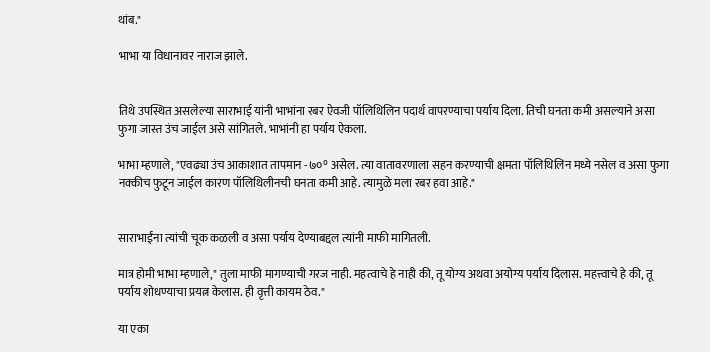थांब."

भाभा या विधानावर नाराज झाले.


तिथे उपस्थित असलेल्या साराभाई यांनी भाभांना रबर ऐवजी पॉलिथिलिन पदार्थ वापरण्याचा पर्याय दिला. तिची घनता कमी असल्याने असा फुगा जास्त उंच जाईल असे सांगितले. भाभांनी हा पर्याय ऐकला.

भाभा म्हणाले, "एवढ्या उंच आकाशात तापमान -७०° असेल. त्या वातावरणाला सहन करण्याची क्षमता पॉलिथिलिन मध्ये नसेल व असा फुगा नक्कीच फुटून जाईल कारण पॉलिथिलीनची घनता कमी आहे. त्यामुळे मला रबर हवा आहे."


साराभाईंना त्यांची चूक कळली व असा पर्याय देण्याबद्दल त्यांनी माफी मागितली.

मात्र होमी भाभा म्हणाले," तुला माफी मागण्याची गरज नाही. महत्वाचे हे नाही की, तू योग्य अथवा अयोग्य पर्याय दिलास. महत्त्वाचे हे की, तू पर्याय शोधण्याचा प्रयत्न केलास. ही वृत्ती कायम ठेव."

या एका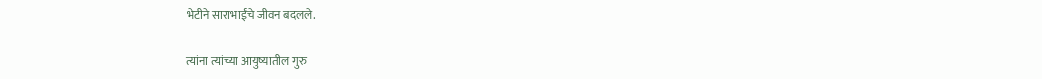भेटीने साराभाईंचे जीवन बदलले.

त्यांना त्यांच्या आयुष्यातील गुरु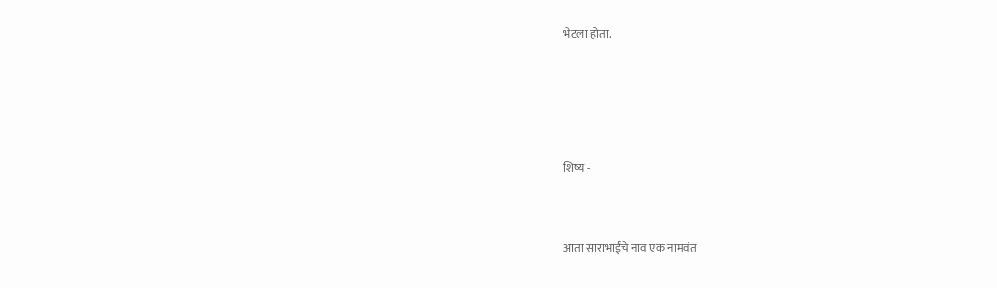भेटला होता.




शिष्य -


आता साराभाईंचे नाव एक नामवंत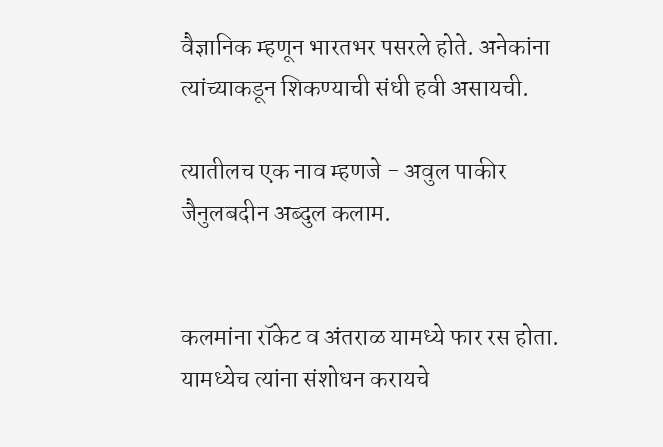वैज्ञानिक म्हणून भारतभर पसरले होते. अनेकांना त्यांच्याकडून शिकण्याची संधी हवी असायची.

त्यातीलच एक नाव म्हणजे - अवुल पाकीर जैनुलबदीन अब्दुल कलाम.


कलमांना रॉकेट व अंतराळ यामध्ये फार रस होता. यामध्येच त्यांना संशोधन करायचे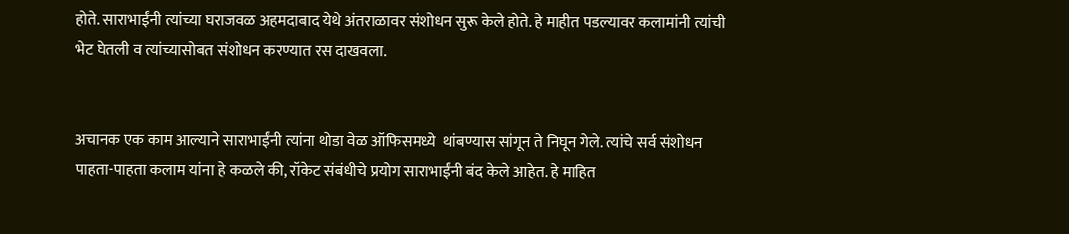होते. साराभाईंनी त्यांच्या घराजवळ अहमदाबाद येथे अंतराळावर संशोधन सुरू केले होते. हे माहीत पडल्यावर कलामांनी त्यांची भेट घेतली व त्यांच्यासोबत संशोधन करण्यात रस दाखवला.


अचानक एक काम आल्याने साराभाईंनी त्यांना थोडा वेळ ऑफिसमध्ये  थांबण्यास सांगून ते निघून गेले. त्यांचे सर्व संशोधन पाहता-पाहता कलाम यांना हे कळले की, रॉकेट संबंधीचे प्रयोग साराभाईंनी बंद केले आहेत. हे माहित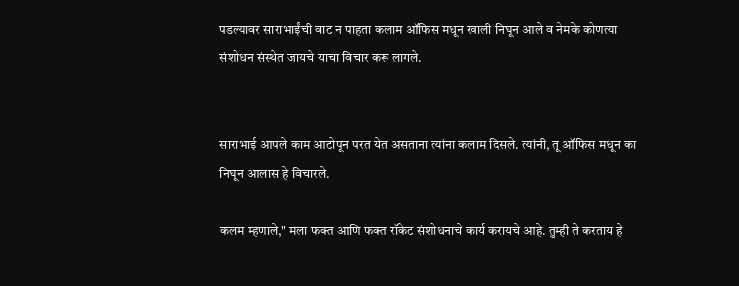पडल्यावर साराभाईंची वाट न पाहता कलाम ऑफिस मधून खाली निघून आले व नेमके कोणत्या संशोधन संस्थेत जायचे याचा विचार करू लागले.


साराभाई आपले काम आटोपून परत येत असताना त्यांना कलाम दिसले. त्यांनी, तू ऑफिस मधून का निघून आलास हे विचारले.

कलम म्हणाले," मला फक्त आणि फक्त रॉकेट संशोधनाचे कार्य करायचे आहे. तुम्ही ते करताय हे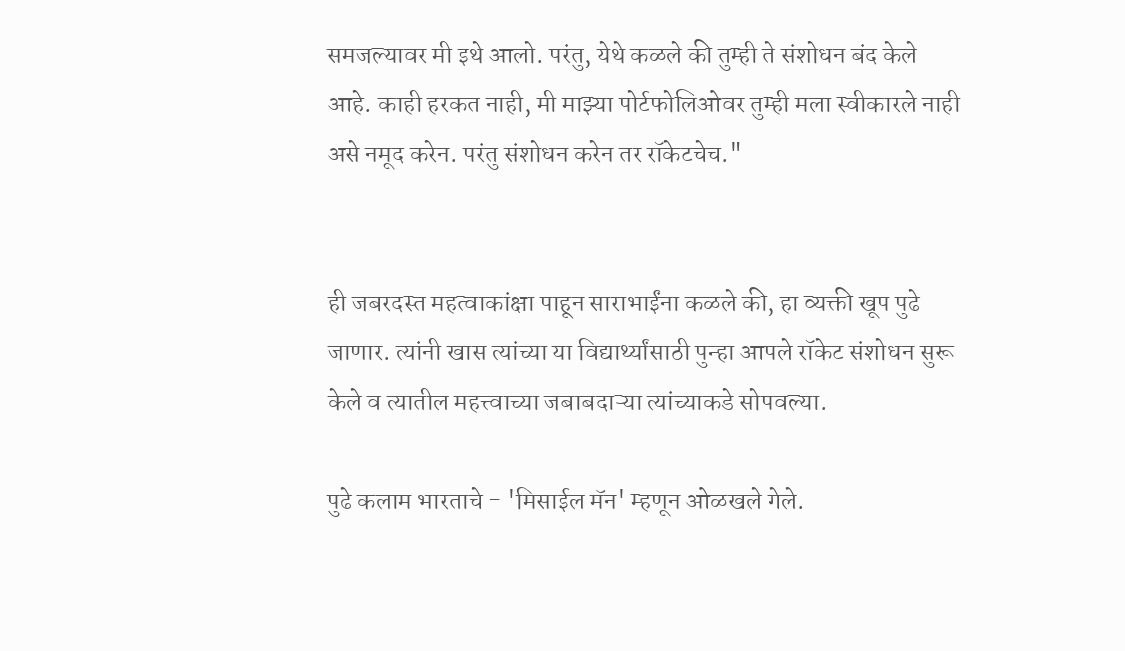समजल्यावर मी इथे आलो. परंतु, येथे कळले की तुम्ही ते संशोधन बंद केले आहे. काही हरकत नाही, मी माझ्या पोर्टफोलिओवर तुम्ही मला स्वीकारले नाही असे नमूद करेन. परंतु संशोधन करेन तर रॉकेटचेच."


ही जबरदस्त महत्वाकांक्षा पाहून साराभाईंना कळले की, हा व्यक्ती खूप पुढे जाणार. त्यांनी खास त्यांच्या या विद्यार्थ्यांसाठी पुन्हा आपले रॉकेट संशोधन सुरू केले व त्यातील महत्त्वाच्या जबाबदाऱ्या त्यांच्याकडे सोपवल्या.

पुढे कलाम भारताचे - 'मिसाईल मॅन' म्हणून ओळखले गेले.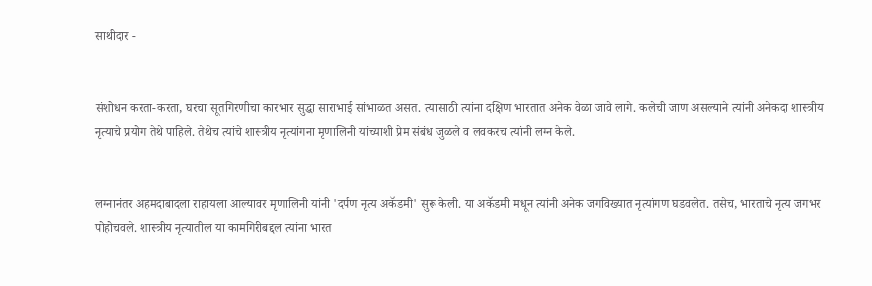साथीदार -


संशोधन करता-करता, घरचा सूतगिरणीचा कारभार सुद्धा साराभाई सांभाळत असत. त्यासाठी त्यांना दक्षिण भारतात अनेक वेळा जावे लागे. कलेची जाण असल्याने त्यांनी अनेकदा शास्त्रीय नृत्याचे प्रयोग तेथे पाहिले. तेथेच त्यांचे शास्त्रीय नृत्यांगना मृणालिनी यांच्याशी प्रेम संबंध जुळले व लवकरच त्यांनी लग्न केले.


लग्नानंतर अहमदाबादला राहायला आल्यावर मृणालिनी यांनी 'दर्पण नृत्य अकॅडमी' सुरू केली. या अकॅडमी मधून त्यांनी अनेक जगविख्यात नृत्यांगण घडवलेत. तसेच, भारताचे नृत्य जगभर पोहोचवले. शास्त्रीय नृत्यातील या कामगिरीबद्दल त्यांना भारत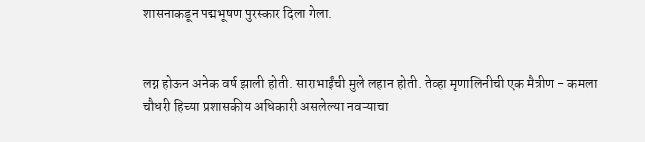शासनाकडून पद्मभूषण पुरस्कार दिला गेला.


लग्न होऊन अनेक वर्ष झाली होती. साराभाईंची मुले लहान होती. तेव्हा मृणालिनीची एक मैत्रीण - कमला चौधरी हिच्या प्रशासकीय अधिकारी असलेल्या नवऱ्याचा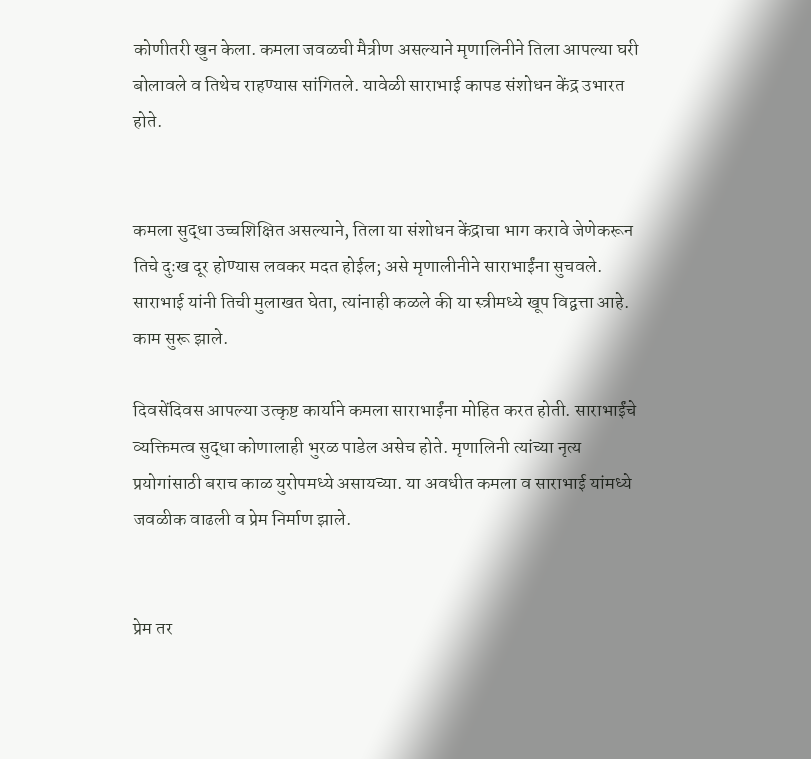कोणीतरी खुन केला. कमला जवळची मैत्रीण असल्याने मृणालिनीने तिला आपल्या घरी बोलावले व तिथेच राहण्यास सांगितले. यावेळी साराभाई कापड संशोधन केंद्र उभारत होते.


कमला सुद्धा उच्चशिक्षित असल्याने, तिला या संशोधन केंद्राचा भाग करावे जेणेकरून तिचे दुःख दूर होण्यास लवकर मदत होईल; असे मृणालीनीने साराभाईंना सुचवले. साराभाई यांनी तिची मुलाखत घेता, त्यांनाही कळले की या स्त्रीमध्ये खूप विद्वत्ता आहे. काम सुरू झाले.

दिवसेंदिवस आपल्या उत्कृष्ट कार्याने कमला साराभाईंना मोहित करत होती. साराभाईंचे व्यक्तिमत्व सुद्धा कोणालाही भुरळ पाडेल असेच होते. मृणालिनी त्यांच्या नृत्य प्रयोगांसाठी बराच काळ युरोपमध्ये असायच्या. या अवधीत कमला व साराभाई यांमध्ये जवळीक वाढली व प्रेम निर्माण झाले.


प्रेम तर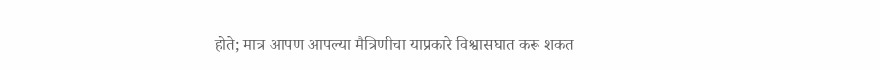होते; मात्र आपण आपल्या मैत्रिणीचा याप्रकारे विश्वासघात करू शकत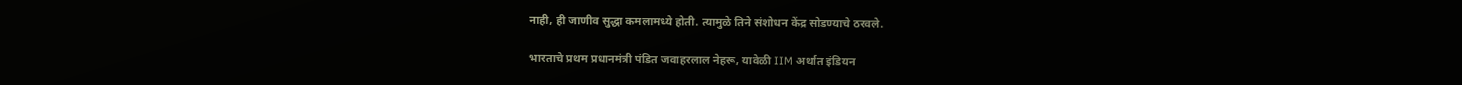नाही, ही जाणीव सुद्धा कमलामध्ये होती. त्यामुळे तिने संशोधन केंद्र सोडण्याचे ठरवले.

भारताचे प्रथम प्रधानमंत्री पंडित जवाहरलाल नेहरू, यावेळी IIM अर्थात इंडियन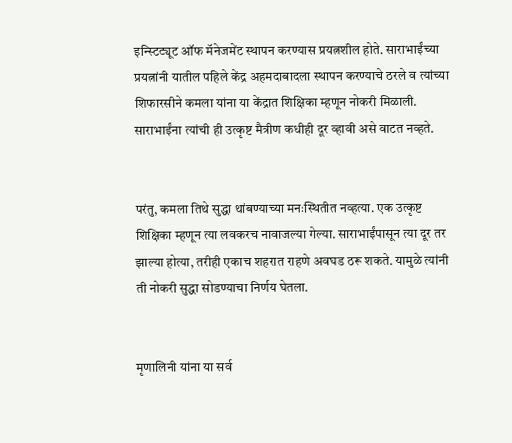इन्स्टिट्यूट ऑफ मॅनेजमेंट स्थापन करण्यास प्रयत्नशील होते. साराभाईंच्या प्रयत्नांनी यातील पहिले केंद्र अहमदाबादला स्थापन करण्याचे ठरले व त्यांच्या शिफारसीने कमला यांना या केंद्रात शिक्षिका म्हणून नोकरी मिळाली. साराभाईंना त्यांची ही उत्कृष्ट मैत्रीण कधीही दूर व्हावी असे वाटत नव्हते.


परंतु, कमला तिथे सुद्धा थांबण्याच्या मनःस्थितीत नव्हत्या. एक उत्कृष्ट शिक्षिका म्हणून त्या लवकरच नावाजल्या गेल्या. साराभाईंपासून त्या दूर तर झाल्या होत्या, तरीही एकाच शहरात राहणे अवघड ठरू शकते. यामुळे त्यांनी ती नोकरी सुद्धा सोडण्याचा निर्णय घेतला.


मृणालिनी यांना या सर्व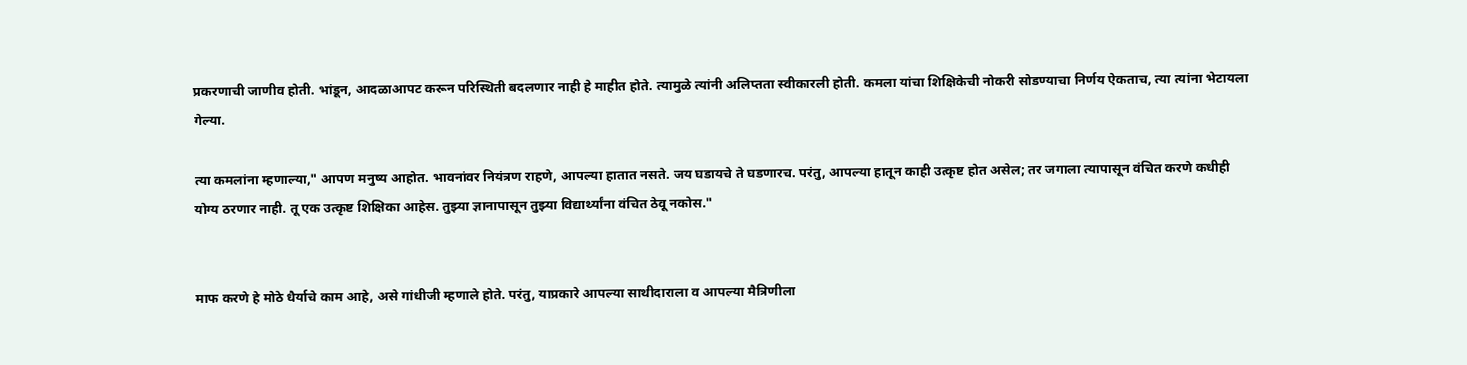प्रकरणाची जाणीव होती. भांडून, आदळाआपट करून परिस्थिती बदलणार नाही हे माहीत होते. त्यामुळे त्यांनी अलिप्तता स्वीकारली होती. कमला यांचा शिक्षिकेची नोकरी सोडण्याचा निर्णय ऐकताच, त्या त्यांना भेटायला गेल्या.

त्या कमलांना म्हणाल्या," आपण मनुष्य आहोत. भावनांवर नियंत्रण राहणे, आपल्या हातात नसते. जय घडायचे ते घडणारच. परंतु, आपल्या हातून काही उत्कृष्ट होत असेल; तर जगाला त्यापासून वंचित करणे कधीही योग्य ठरणार नाही. तू एक उत्कृष्ट शिक्षिका आहेस. तुझ्या ज्ञानापासून तुझ्या विद्यार्थ्यांना वंचित ठेवू नकोस."


माफ करणे हे मोठे धैर्याचे काम आहे, असे गांधीजी म्हणाले होते. परंतु, याप्रकारे आपल्या साथीदाराला व आपल्या मैत्रिणीला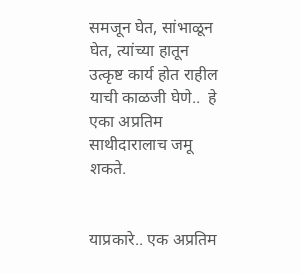समजून घेत, सांभाळून घेत, त्यांच्या हातून उत्कृष्ट कार्य होत राहील याची काळजी घेणे..  हे एका अप्रतिम साथीदारालाच जमू शकते.


याप्रकारे.. एक अप्रतिम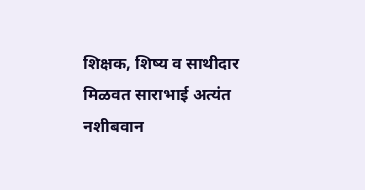शिक्षक, शिष्य व साथीदार मिळवत साराभाई अत्यंत नशीबवान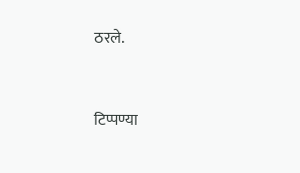ठरले.


टिप्पण्या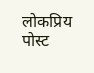लोकप्रिय पोस्ट